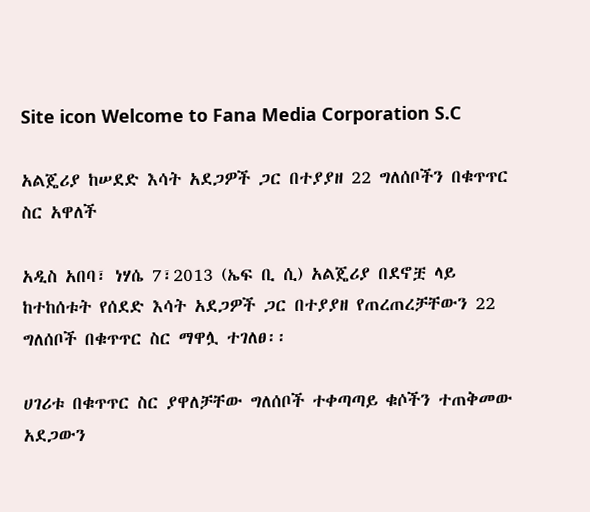Site icon Welcome to Fana Media Corporation S.C

አልጄሪያ ከሠደድ እሳት አደጋዎች ጋር በተያያዘ 22 ግለሰቦችን በቁጥጥር ስር አዋለች

አዲስ አበባ፣ ነሃሴ 7፣2013 (ኤፍ ቢ ሲ) አልጄሪያ በደኖቿ ላይ ከተከሰቱት የሰደድ እሳት አደጋዎች ጋር በተያያዘ የጠረጠረቻቸውን 22 ግለሰቦች በቁጥጥር ስር ማዋሏ ተገለፀ፡፡

ሀገሪቱ በቁጥጥር ስር ያዋለቻቸው ግለሰቦች ተቀጣጣይ ቁሶችን ተጠቅመው አደጋውን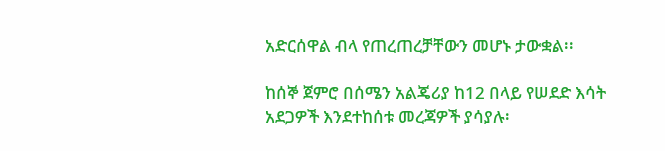አድርሰዋል ብላ የጠረጠረቻቸውን መሆኑ ታውቋል፡፡

ከሰኞ ጀምሮ በሰሜን አልጄሪያ ከ12 በላይ የሠደድ እሳት አደጋዎች እንደተከሰቱ መረጃዎች ያሳያሉ፡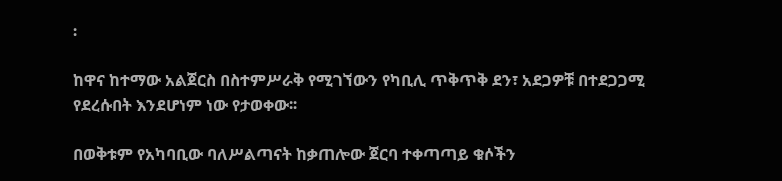፡

ከዋና ከተማው አልጀርስ በስተምሥራቅ የሚገኘውን የካቢሊ ጥቅጥቅ ደን፣ አደጋዎቹ በተደጋጋሚ የደረሱበት እንደሆነም ነው የታወቀው፡፡

በወቅቱም የአካባቢው ባለሥልጣናት ከቃጠሎው ጀርባ ተቀጣጣይ ቁሶችን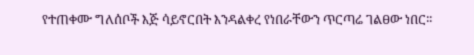የተጠቀሙ ግለሰቦች እጅ ሳይኖርበት እንዳልቀረ የነበራቸውን ጥርጣሬ ገልፀው ነበር፡፡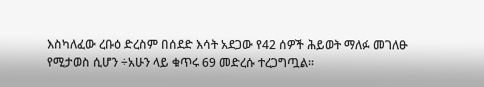እስካለፈው ረቡዕ ድረስም በሰደድ እሳት አደጋው የ42 ሰዎች ሕይወት ማለፉ መገለፁ የሚታወስ ሲሆን ÷አሁን ላይ ቁጥሩ 69 መድረሱ ተረጋግጧል፡፡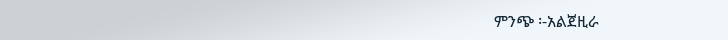ምንጭ ፡-አልጀዚራ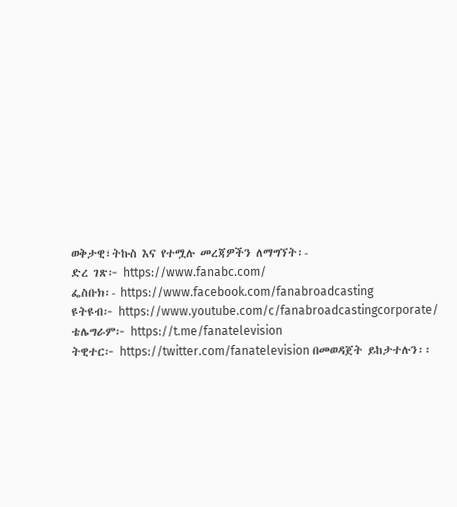ወቅታዊ፣ትኩስ እና የተሟሉ መረጃዎችን ለማግኘት፡-
ድረ ገጽ፦ https://www.fanabc.com/
ፌስቡክ፡- https://www.facebook.com/fanabroadcasting
ዩትዩብ፦ https://www.youtube.com/c/fanabroadcastingcorporate/
ቴሌግራም፦ https://t.me/fanatelevision
ትዊተር፦ https://twitter.com/fanatelevision በመወዳጀት ይከታተሉን፡፡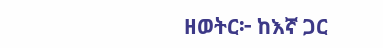ዘወትር፦ ከእኛ ጋር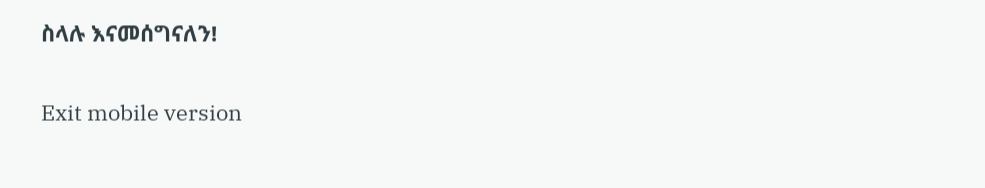ስላሉ እናመሰግናለን!

Exit mobile version